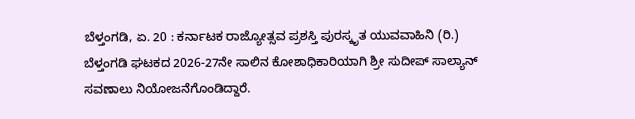ಬೆಳ್ತಂಗಡಿ, ಏ. 20 : ಕರ್ನಾಟಕ ರಾಜ್ಯೋತ್ಸವ ಪ್ರಶಸ್ತಿ ಪುರಸ್ಕೃತ ಯುವವಾಹಿನಿ (ರಿ.) ಬೆಳ್ತಂಗಡಿ ಘಟಕದ 2026-27ನೇ ಸಾಲಿನ ಕೋಶಾಧಿಕಾರಿಯಾಗಿ ಶ್ರೀ ಸುದೀಪ್ ಸಾಲ್ಯಾನ್ ಸವಣಾಲು ನಿಯೋಜನೆಗೊಂಡಿದ್ದಾರೆ.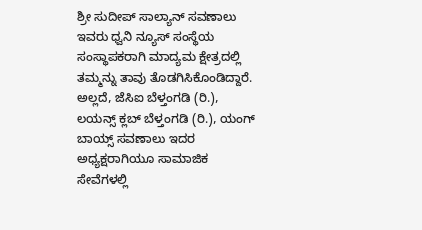ಶ್ರೀ ಸುದೀಪ್ ಸಾಲ್ಯಾನ್ ಸವಣಾಲು ಇವರು ಧ್ವನಿ ನ್ಯೂಸ್ ಸಂಸ್ಥೆಯ ಸಂಸ್ಥಾಪಕರಾಗಿ ಮಾದ್ಯಮ ಕ್ಷೇತ್ರದಲ್ಲಿ ತಮ್ಮನ್ನು ತಾವು ತೊಡಗಿಸಿಕೊಂಡಿದ್ದಾರೆ. ಅಲ್ಲದೆ, ಜೆಸಿಐ ಬೆಳ್ತಂಗಡಿ (ರಿ.), ಲಯನ್ಸ್ ಕ್ಲಬ್ ಬೆಳ್ತಂಗಡಿ (ರಿ.), ಯಂಗ್ ಬಾಯ್ಸ್ ಸವಣಾಲು ಇದರ ಅಧ್ಯಕ್ಷರಾಗಿಯೂ ಸಾಮಾಜಿಕ ಸೇವೆಗಳಲ್ಲಿ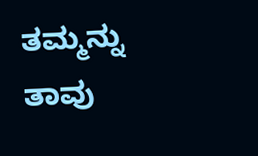ತಮ್ಮನ್ನು ತಾವು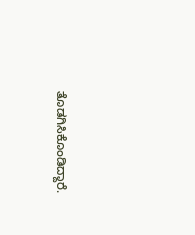ತೊಡಗಿಸಿಕೊಂಡಿದ್ದಾರೆ.